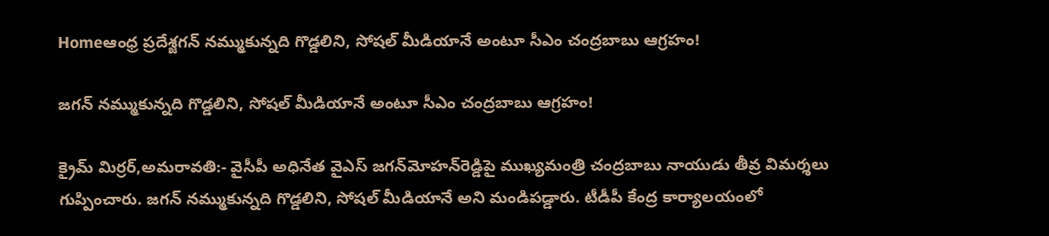Homeఆంధ్ర ప్రదేశ్జగన్ నమ్ముకున్నది గొడ్డలిని, సోషల్ మీడియానే అంటూ సీఎం చంద్రబాబు ఆగ్రహం!

జగన్ నమ్ముకున్నది గొడ్డలిని, సోషల్ మీడియానే అంటూ సీఎం చంద్రబాబు ఆగ్రహం!

క్రైమ్ మిర్రర్,అమరావతి:- వైసీపీ అధినేత వైఎస్ జగన్‌మోహన్‌రెడ్డిపై ముఖ్యమంత్రి చంద్రబాబు నాయుడు తీవ్ర విమర్శలు గుప్పించారు. జగన్ నమ్ముకున్నది గొడ్డలిని, సోషల్ మీడియానే అని మండిపడ్డారు. టీడీపీ కేంద్ర కార్యాలయంలో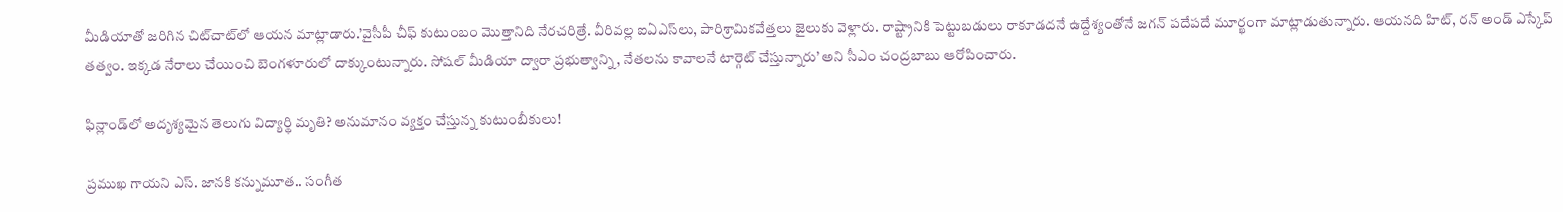మీడియాతో జరిగిన చిట్‌చాట్‌లో ఆయన మాట్లాడారు.’వైసీపీ చీఫ్ కుటుంబం మొత్తానిది నేరచరిత్రే. వీరివల్ల ఐఏఎస్‌లు, పారిశ్రామికవేత్తలు జైలుకు వెళ్లారు. రాష్ట్రానికి పెట్టుబడులు రాకూడదనే ఉద్దేశ్యంతోనే జగన్ పదేపదే మూర్ఖంగా మాట్లాడుతున్నారు. ఆయనది హిట్, రన్ అండ్ ఎస్కేప్ తత్వం. ఇక్కడ నేరాలు చేయించి బెంగళూరులో దాక్కుంటున్నారు. సోషల్ మీడియా ద్వారా ప్రభుత్వాన్ని, నేతలను కావాలనే టార్గెట్ చేస్తున్నారు’ అని సీఎం చంద్రబాబు ఆరోపించారు.

ఫిన్లాండ్‌లో అదృశ్యమైన తెలుగు విద్యార్థి మృతి? అనుమానం వ్యక్తం చేస్తున్న కుటుంబీకులు!

ప్రముఖ గాయని ఎస్. జానకి కన్నుమూత.. సంగీత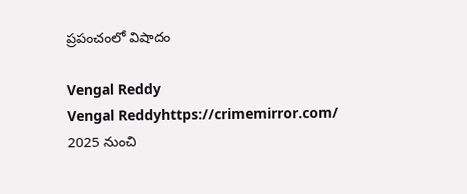ప్రపంచంలో విషాదం

Vengal Reddy
Vengal Reddyhttps://crimemirror.com/
2025 నుంచి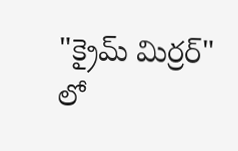"క్రైమ్ మిర్రర్" లో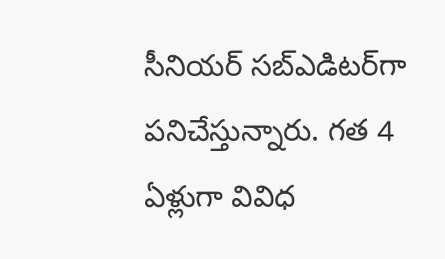సీనియర్ సబ్‌ఎడిటర్‌గా పనిచేస్తున్నారు. గత 4 ఏళ్లుగా వివిధ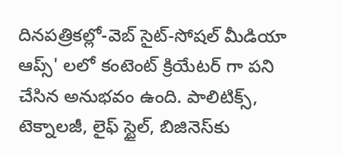దినపత్రికల్లో-వెబ్ సైట్-సోషల్ మీడియా ఆప్స్' లలో కంటెంట్ క్రియేటర్ గా పని చేసిన అనుభవం ఉంది. పాలిటిక్స్‌, టెక్నాలజీ, లైఫ్‌ స్టైల్‌, బిజినెస్‌కు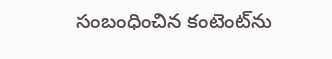సంబంధించిన కంటెంట్‌ను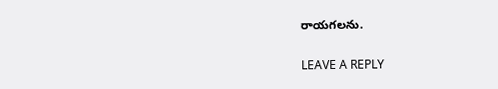రాయగలను.

LEAVE A REPLY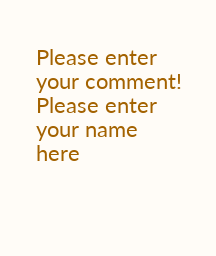Please enter your comment!
Please enter your name here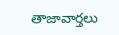తాజావార్తలు